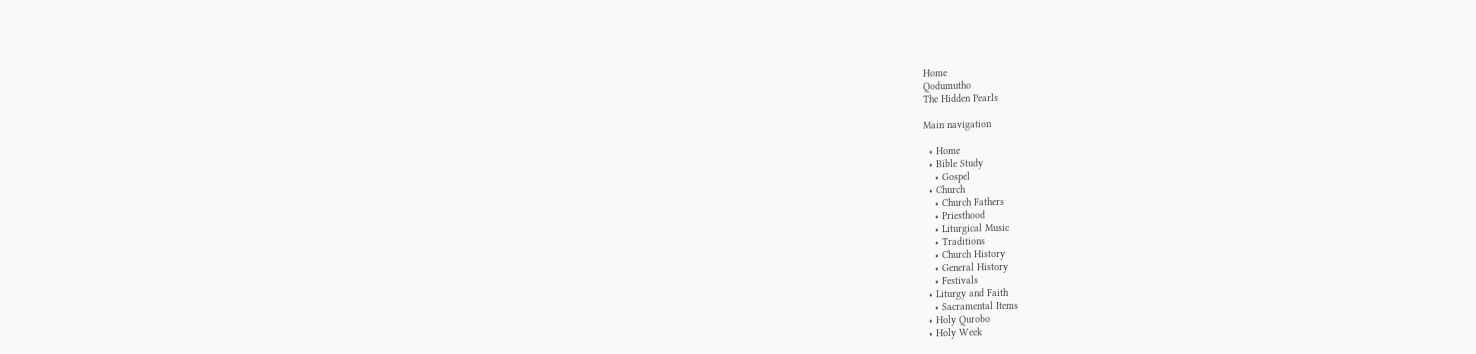Home
Qodumutho
The Hidden Pearls

Main navigation

  • Home
  • Bible Study
    • Gospel
  • Church
    • Church Fathers
    • Priesthood
    • Liturgical Music
    • Traditions
    • Church History
    • General History
    • Festivals
  • Liturgy and Faith
    • Sacramental Items
  • Holy Qurobo
  • Holy Week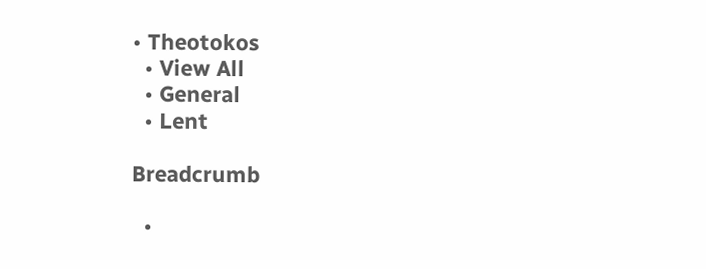• Theotokos
  • View All
  • General
  • Lent

Breadcrumb

  •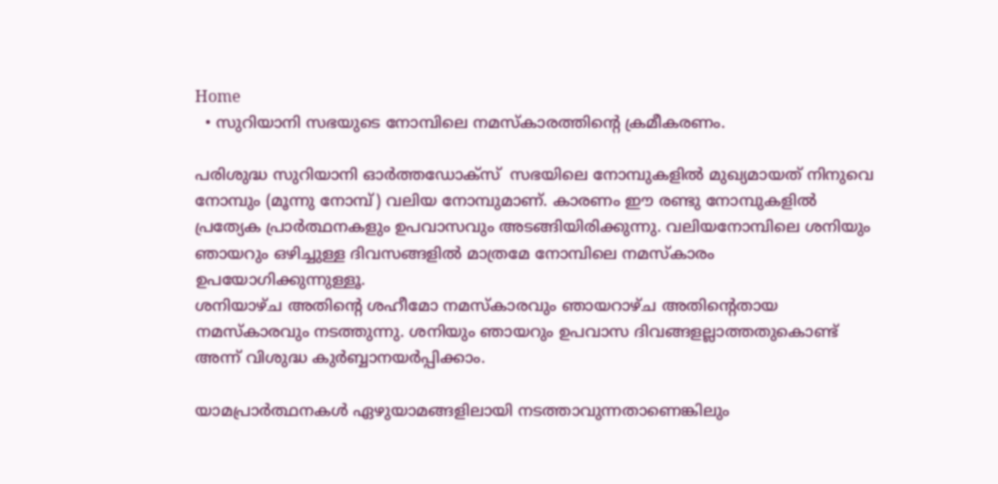Home
  • സുറിയാനി സഭയുടെ നോമ്പിലെ നമസ്കാരത്തിന്റെ ക്രമീകരണം.

പരിശുദ്ധ സുറിയാനി ഓർത്തഡോക്സ്  സഭയിലെ നോമ്പുകളിൽ മുഖ്യമായത് നിനുവെ നോമ്പും (മൂന്നു നോമ്പ്) വലിയ നോമ്പുമാണ്. കാരണം ഈ രണ്ടു നോമ്പുകളിൽ പ്രത്യേക പ്രാർത്ഥനകളും ഉപവാസവും അടങ്ങിയിരിക്കുന്നു. വലിയനോമ്പിലെ ശനിയും ഞായറും ഒഴിച്ചുള്ള ദിവസങ്ങളിൽ മാത്രമേ നോമ്പിലെ നമസ്കാരം ഉപയോഗിക്കുന്നുള്ളൂ.
ശനിയാഴ്ച അതിന്റെ ശഹീമോ നമസ്കാരവും ഞായറാഴ്ച അതിന്റെതായ നമസ്കാരവും നടത്തുന്നു. ശനിയും ഞായറും ഉപവാസ ദിവങ്ങളല്ലാത്തതുകൊണ്ട് അന്ന് വിശുദ്ധ കുർബ്ബാനയർപ്പിക്കാം.

യാമപ്രാർത്ഥനകൾ ഏഴുയാമങ്ങളിലായി നടത്താവുന്നതാണെങ്കിലും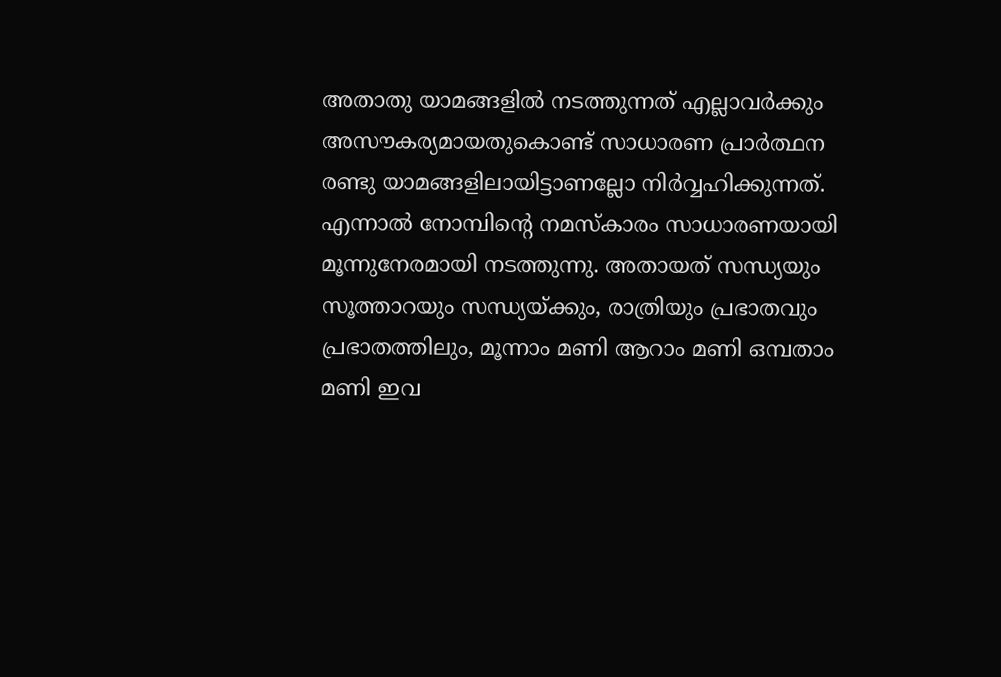അതാതു യാമങ്ങളിൽ നടത്തുന്നത് എല്ലാവർക്കും അസൗകര്യമായതുകൊണ്ട് സാധാരണ പ്രാർത്ഥന രണ്ടു യാമങ്ങളിലായിട്ടാണല്ലോ നിർവ്വഹിക്കുന്നത്. എന്നാൽ നോമ്പിന്റെ നമസ്കാരം സാധാരണയായി മൂന്നുനേരമായി നടത്തുന്നു. അതായത് സന്ധ്യയും സൂത്താറയും സന്ധ്യയ്ക്കും, രാത്രിയും പ്രഭാതവും പ്രഭാതത്തിലും, മൂന്നാം മണി ആറാം മണി ഒമ്പതാം മണി ഇവ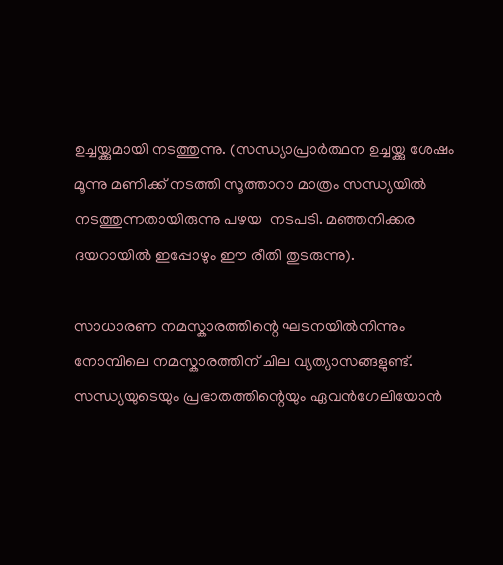ഉച്ചയ്ക്കുമായി നടത്തുന്നു. (സന്ധ്യാപ്രാർത്ഥന ഉച്ചയ്ക്കു ശേഷം മൂന്നു മണിക്ക് നടത്തി സൂത്താറാ മാത്രം സന്ധ്യയിൽ നടത്തുന്നതായിരുന്നു പഴയ  നടപടി. മഞ്ഞനിക്കര ദയറായിൽ ഇപ്പോഴും ഈ രീതി തുടരുന്നു).

സാധാരണ നമസ്കാരത്തിന്റെ ഘടനയിൽനിന്നും നോമ്പിലെ നമസ്കാരത്തിന് ചില വ്യത്യാസങ്ങളുണ്ട്. സന്ധ്യയുടെയും പ്രഭാതത്തിന്റെയും ഏവൻഗേലിയോൻ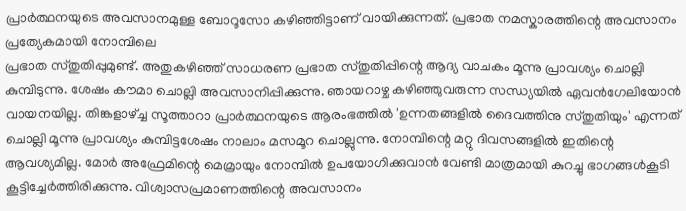പ്രാർത്ഥനയുടെ അവസാനമുള്ള ബോറൂസോ കഴിഞ്ഞിട്ടാണ് വായിക്കുന്നത്. പ്രഭാത നമസ്കാരത്തിന്റെ അവസാനം പ്രത്യേകമായി നോമ്പിലെ
പ്രഭാത സ്തുതിപ്പുമുണ്ട്. അതുകഴിഞ്ഞ് സാധരണ പ്രഭാത സ്തുതിപ്പിന്റെ ആദ്യ വാചകം മൂന്നു പ്രാവശ്യം ചൊല്ലി കുമ്പിടുന്നു. ശേഷം കൗമാ ചൊല്ലി അവസാനിപ്പിക്കുന്നു. ഞായറാഴ്ച കഴിഞ്ഞുവരുന്ന സന്ധ്യയിൽ ഏവൻഗേലിയോൻ വായനയില്ല. തിങ്കളാഴ്ച്ച സൂത്താറാ പ്രാർത്ഥനയുടെ ആരംഭത്തിൽ 'ഉന്നതങ്ങളിൽ ദൈവത്തിനു സ്തുതിയും' എന്നത് ചൊല്ലി മൂന്നു പ്രാവശ്യം കുമ്പിട്ടശേഷം നാലാം മസമൂറ ചൊല്ലുന്നു. നോമ്പിന്റെ മറ്റു ദിവസങ്ങളിൽ ഇതിന്റെ ആവശ്യമില്ല. മോർ അഫ്രേമിന്റെ മെമ്രായും നോമ്പിൽ ഉപയോഗിക്കുവാൻ വേണ്ടി മാത്രമായി കുറച്ചു ഭാഗങ്ങൾകൂടി കൂട്ടിച്ചേർത്തിരിക്കുന്നു. വിശ്വാസപ്രമാണത്തിന്റെ അവസാനം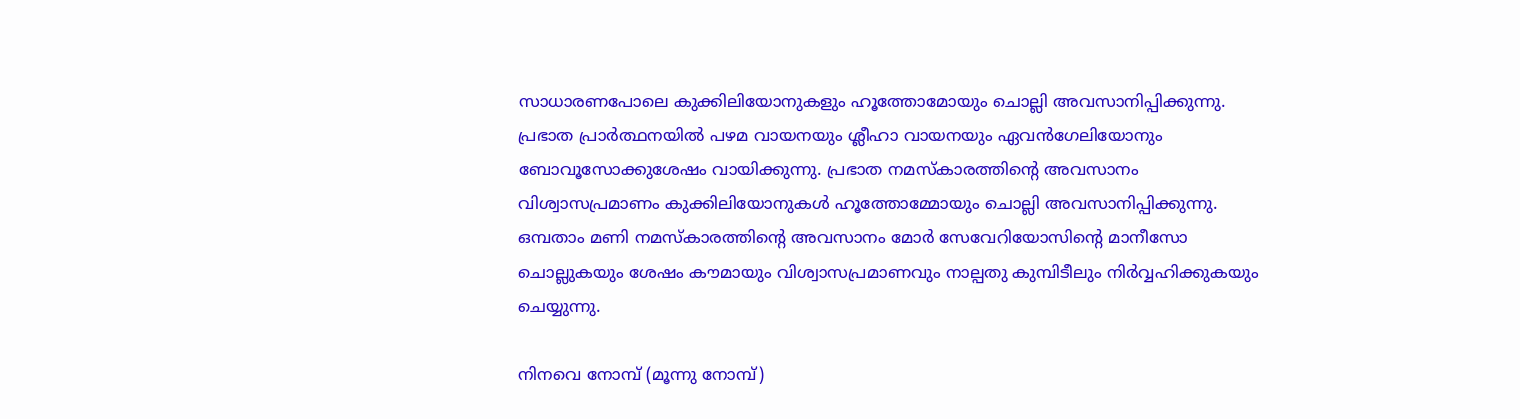സാധാരണപോലെ കുക്കിലിയോനുകളും ഹൂത്തോമോയും ചൊല്ലി അവസാനിപ്പിക്കുന്നു. പ്രഭാത പ്രാർത്ഥനയിൽ പഴമ വായനയും ശ്ലീഹാ വായനയും ഏവൻഗേലിയോനും ബോവൂസോക്കുശേഷം വായിക്കുന്നു. പ്രഭാത നമസ്കാരത്തിന്റെ അവസാനം വിശ്വാസപ്രമാണം കുക്കിലിയോനുകൾ ഹൂത്തോമ്മോയും ചൊല്ലി അവസാനിപ്പിക്കുന്നു. ഒമ്പതാം മണി നമസ്കാരത്തിന്റെ അവസാനം മോർ സേവേറിയോസിന്റെ മാനീസോ ചൊല്ലുകയും ശേഷം കൗമായും വിശ്വാസപ്രമാണവും നാല്പതു കുമ്പിടീലും നിർവ്വഹിക്കുകയും ചെയ്യുന്നു.

നിനവെ നോമ്പ് (മൂന്നു നോമ്പ്)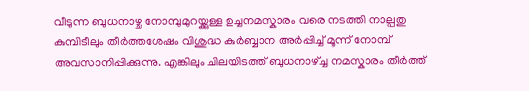വീടുന്ന ബുധനാഴ്ച നോമ്പുമുറയ്ക്കുള്ള ഉച്ചനമസ്കാരം വരെ നടത്തി നാല്പതു കുമ്പിടീലും തീർത്തശേഷം വിശുദ്ധ കുർബ്ബാന അർപ്പിച്ച് മൂന്ന് നോമ്പ് അവസാനിപ്പിക്കുന്നു. എങ്കിലും ചിലയിടത്ത് ബുധനാഴ്ച്ച നമസ്കാരം തീർത്ത്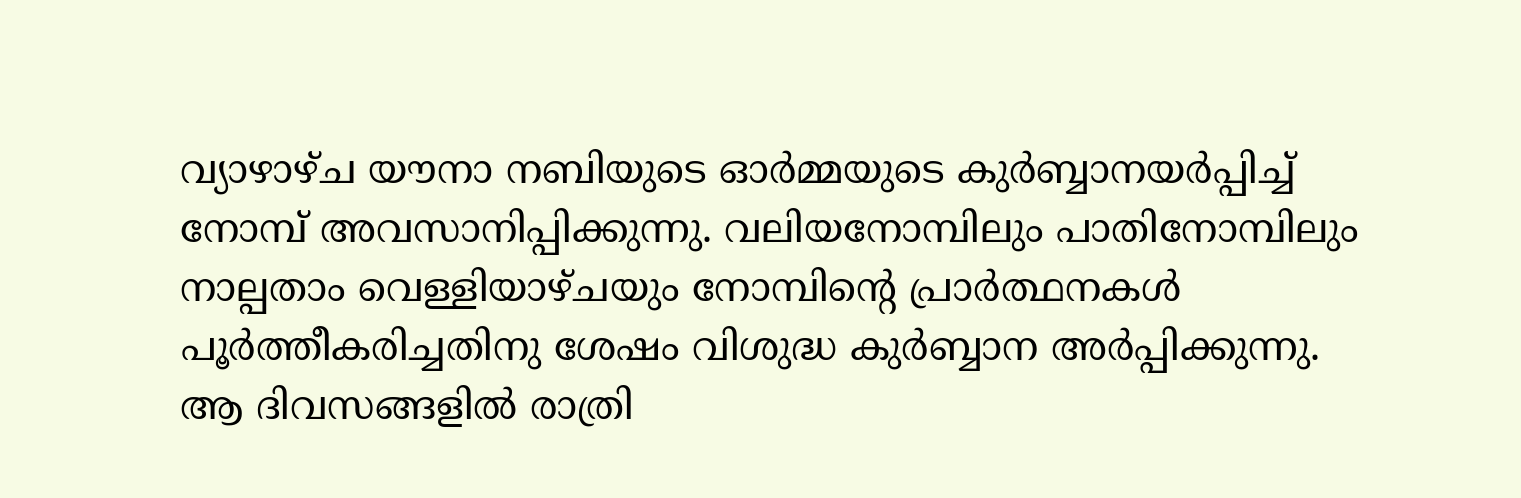വ്യാഴാഴ്ച യൗനാ നബിയുടെ ഓർമ്മയുടെ കുർബ്ബാനയർപ്പിച്ച് നോമ്പ് അവസാനിപ്പിക്കുന്നു. വലിയനോമ്പിലും പാതിനോമ്പിലും നാല്പതാം വെള്ളിയാഴ്ചയും നോമ്പിന്റെ പ്രാർത്ഥനകൾ പൂർത്തീകരിച്ചതിനു ശേഷം വിശുദ്ധ കുർബ്ബാന അർപ്പിക്കുന്നു. ആ ദിവസങ്ങളിൽ രാത്രി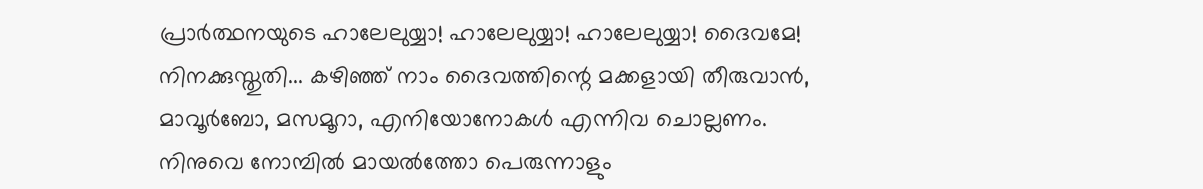പ്രാർത്ഥനയുടെ ഹാലേലുയ്യാ! ഹാലേലുയ്യാ! ഹാലേലുയ്യാ! ദൈവമേ! നിനക്കുസ്തുതി... കഴിഞ്ഞ് നാം ദൈവത്തിന്റെ മക്കളായി തീരുവാൻ,
മാവൂർബോ, മസമൂറാ, എനിയോനോകൾ എന്നിവ ചൊല്ലണം. നിനുവെ നോമ്പിൽ മായൽത്തോ പെരുന്നാളും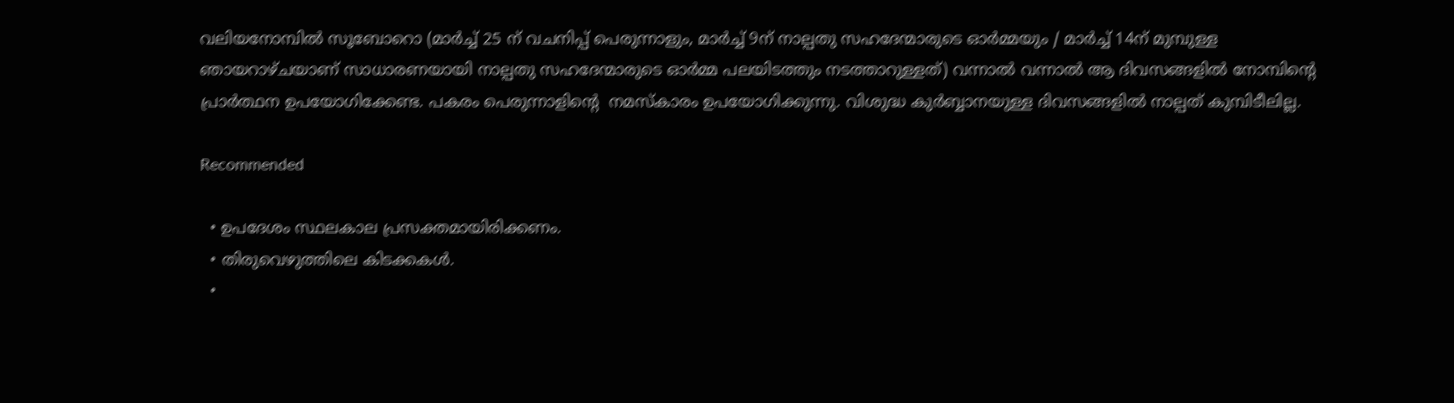വലിയനോമ്പിൽ സൂബോറൊ (മാർച്ച് 25 ന് വചനിപ്പ് പെരുന്നാളും, മാർച്ച് 9ന് നാല്പതു സഹദേന്മാരുടെ ഓർമ്മയും / മാർച്ച് 14ന് മുമ്പുള്ള ഞായറാഴ്ചയാണ് സാധാരണയായി നാല്പതു സഹദേന്മാരുടെ ഓർമ്മ പലയിടത്തും നടത്താറുള്ളത്) വന്നാൽ വന്നാൽ ആ ദിവസങ്ങളിൽ നോമ്പിന്റെ പ്രാർത്ഥന ഉപയോഗിക്കേണ്ട. പകരം പെരുന്നാളിന്റെ  നമസ്കാരം ഉപയോഗിക്കുന്നു. വിശുദ്ധ കുർബ്ബാനയുള്ള ദിവസങ്ങളിൽ നാല്പത് കുമ്പിടീലില്ല.

Recommended

  • ഉപദേശം സ്ഥലകാല പ്രസക്തമായിരിക്കണം.
  • തിരുവെഴുത്തിലെ കിടക്കകള്‍.
  •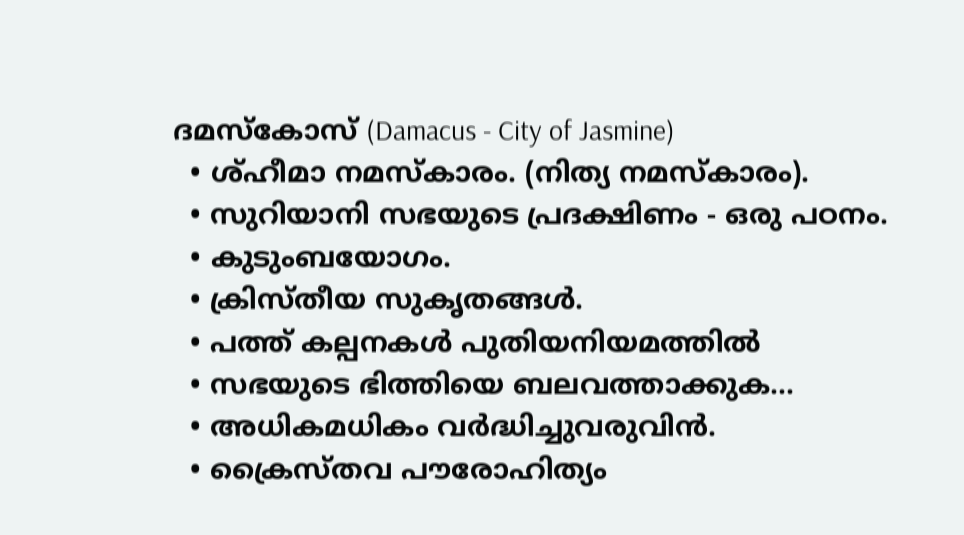ദമസ്‌കോസ്‌ (Damacus - City of Jasmine)
  • ശ്ഹീമാ നമസ്കാരം. (നിത്യ നമസ്കാരം).
  • സുറിയാനി സഭയുടെ പ്രദക്ഷിണം - ഒരു പഠനം.
  • കുടുംബയോഗം.
  • ക്രിസ്തീയ സുകൃതങ്ങൾ.
  • പത്ത് കല്പനകൾ പുതിയനിയമത്തിൽ
  • സഭയുടെ ഭിത്തിയെ ബലവത്താക്കുക...
  • അധികമധികം വർദ്ധിച്ചുവരുവിൻ.
  • ക്രൈസ്തവ പൗരോഹിത്യം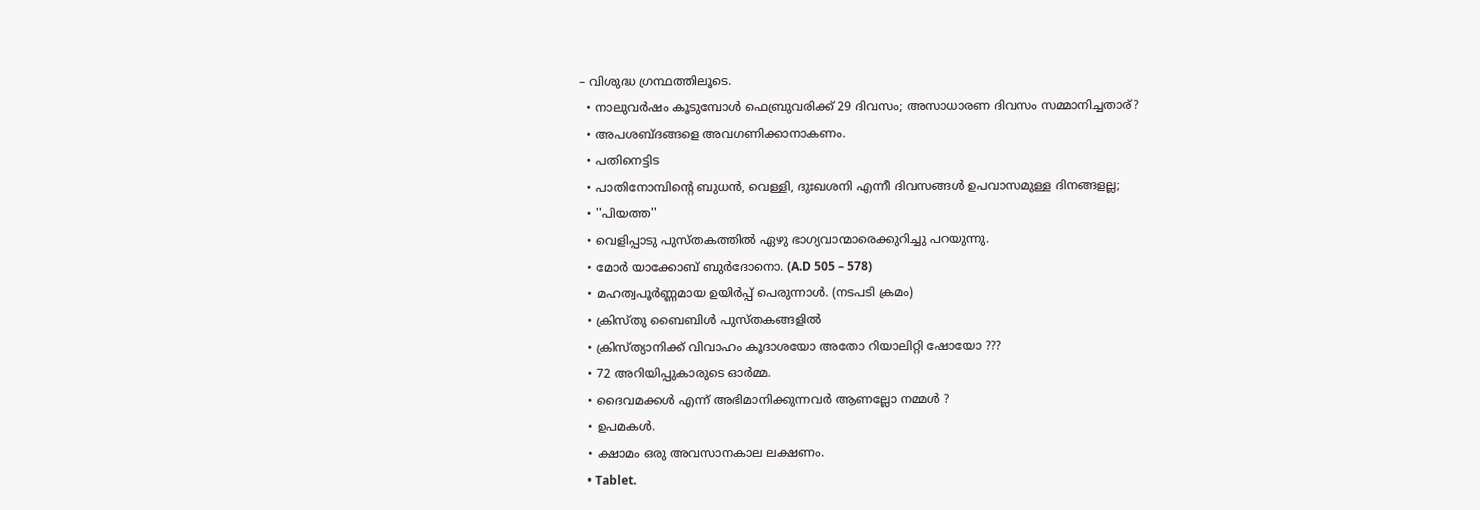– വിശുദ്ധ ഗ്രന്ഥത്തിലൂടെ.
  • നാലുവര്‍ഷം കൂടുമ്പോള്‍ ഫെബ്രുവരിക്ക് 29 ദിവസം; അസാധാരണ ദിവസം സമ്മാനിച്ചതാര്?
  • അപശബ്ദങ്ങളെ അവഗണിക്കാനാകണം.
  • പതിനെട്ടിട
  • പാതിനോമ്പിന്റെ ബുധൻ, വെള്ളി, ദുഃഖശനി എന്നീ ദിവസങ്ങൾ ഉപവാസമുള്ള ദിനങ്ങളല്ല;
  • ''പിയത്ത''
  • വെളിപ്പാടു പുസ്തകത്തിൽ ഏഴു ഭാഗ്യവാന്മാരെക്കുറിച്ചു പറയുന്നു.
  • മോര്‍ യാക്കോബ് ബുര്‍ദോനൊ. (A.D 505 – 578)
  • മഹത്വപൂര്‍ണ്ണമായ ഉയിര്‍പ്പ് പെരുന്നാള്‍. (നടപടി ക്രമം)
  • ക്രിസ്തു ബൈബിൾ പുസ്തകങ്ങളിൽ
  • ക്രിസ്ത്യാനിക്ക് വിവാഹം കൂദാശയോ അതോ റിയാലിറ്റി ഷോയോ ???
  • 72 അറിയിപ്പുകാരുടെ ഓർമ്മ.
  • ദൈവമക്കൾ എന്ന് അഭിമാനിക്കുന്നവർ ആണല്ലോ നമ്മൾ ?
  • ഉപമകൾ.
  • ക്ഷാമം ഒരു അവസാനകാല ലക്ഷണം.
  • Tablet.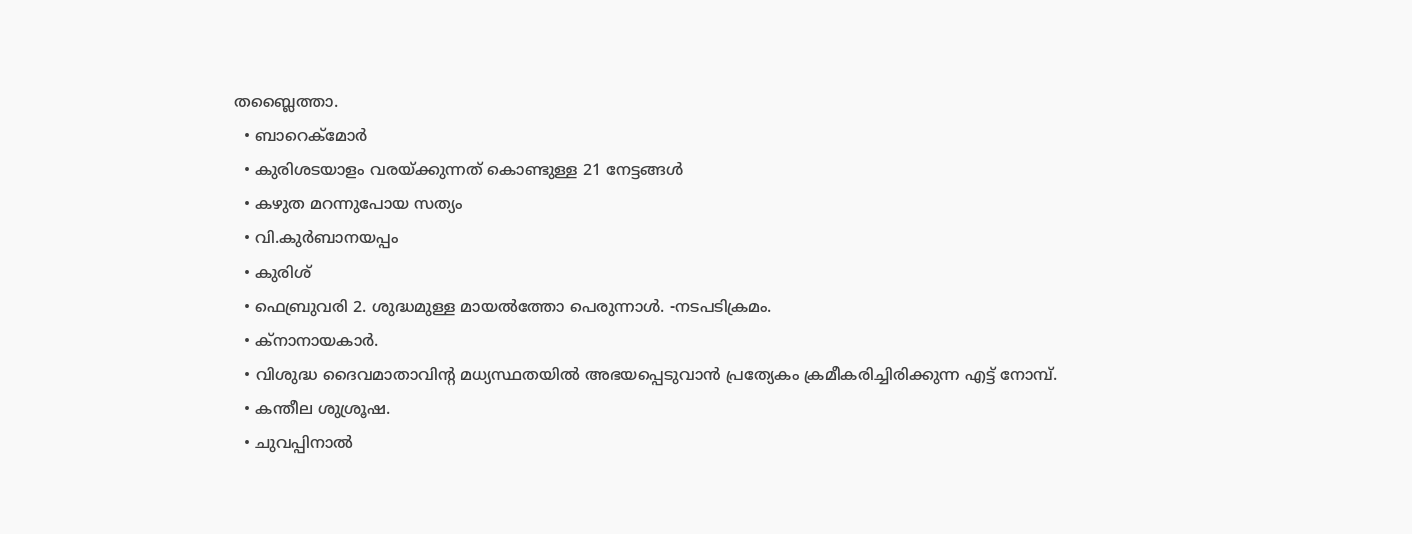തബ്ലൈത്താ.
  • ബാറെക്മോര്‍
  • കുരിശടയാളം വരയ്ക്കുന്നത് കൊണ്ടുള്ള 21 നേട്ടങ്ങള്‍
  • കഴുത മറന്നുപോയ സത്യം
  • വി.കുർബാനയപ്പം
  • കുരിശ്
  • ഫെബ്രുവരി 2. ശുദ്ധമുള്ള മായൽത്തോ പെരുന്നാൾ. -നടപടിക്രമം.
  • ക്നാനായകാർ.
  • വിശുദ്ധ ദൈവമാതാവിൻ്റ മധ്യസ്ഥതയിൽ അഭയപ്പെടുവാൻ പ്രത്യേകം ക്രമീകരിച്ചിരിക്കുന്ന എട്ട് നോമ്പ്.
  • കന്തീല ശുശ്രൂഷ.
  • ചുവപ്പിനാൽ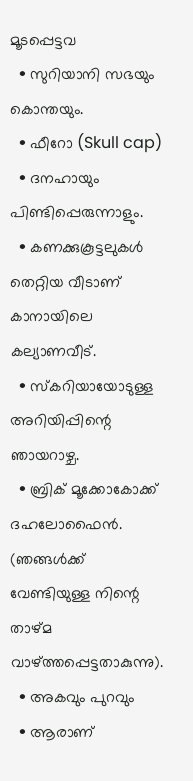മൂടപ്പെട്ടവ
  • സുറിയാനി സഭയും കൊന്തയും.
  • ഫീറോ (Skull cap)
  • ദനഹായും പിണ്ടിപ്പെരുന്നാളും.
  • കണക്കുകൂട്ടലുകൾ തെറ്റിയ വീടാണ് കാനായിലെ കല്യാണവീട്.
  • സ്കറിയായോടുള്ള അറിയിപ്പിന്റെ ഞായറാഴ്ച.
  • ബ്രിക് മൂക്കോകോക്ക് ദഹലോഫൈന്‍. (ഞങ്ങള്‍ക്ക് വേണ്ടിയുള്ള നിന്റെ താഴ്മ വാഴ്ത്തപ്പെട്ടതാകുന്നു).
  • അകവും പുറവും
  • ആരാണ്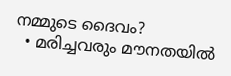നമ്മുടെ ദൈവം?
  • മരിച്ചവരും മൗനതയിൽ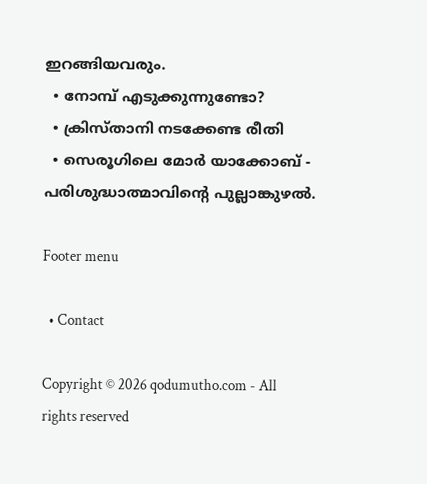ഇറങ്ങിയവരും.
  • നോമ്പ് എടുക്കുന്നുണ്ടോ?
  • ക്രിസ്താനി നടക്കേണ്ട രീതി
  • സെരൂഗിലെ മോർ യാക്കോബ് - പരിശുദ്ധാത്മാവിന്റെ പുല്ലാങ്കുഴൽ.

Footer menu

  • Contact

Copyright © 2026 qodumutho.com - All rights reserved